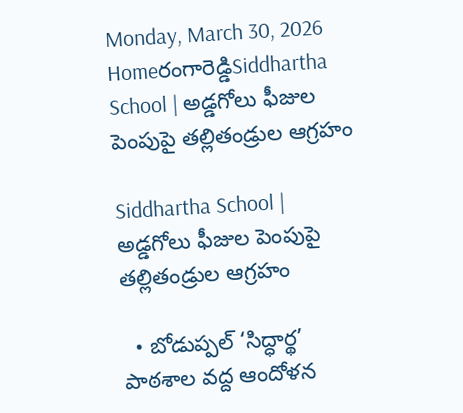Monday, March 30, 2026
Homeరంగారెడ్డిSiddhartha School | అడ్డగోలు ఫీజుల పెంపుపై తల్లితండ్రుల ఆగ్రహం

Siddhartha School | అడ్డగోలు ఫీజుల పెంపుపై తల్లితండ్రుల ఆగ్రహం

  • బోడుప్పల్ ‘సిద్ధార్థ’ పాఠశాల వద్ద ఆందోళన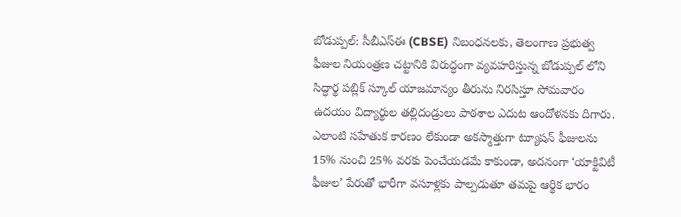బోడుప్పల్: సీబీఎస్ఈ (CBSE) నిబంధనలకు, తెలంగాణ ప్రభుత్వ ఫీజుల నియంత్రణ చట్టానికి విరుద్ధంగా వ్యవహరిస్తున్న బోడుప్పల్ లోని సిద్ధార్థ పబ్లిక్ స్కూల్ యాజమాన్యం తీరును నిరసిస్తూ సోమవారం ఉదయం విద్యార్థుల తల్లిదండ్రులు పాఠశాల ఎదుట ఆందోళనకు దిగారు. ఎలాంటి సహేతుక కారణం లేకుండా అకస్మాత్తుగా ట్యూషన్ ఫీజులను 15% నుంచి 25% వరకు పెంచేయడమే కాకుండా, అదనంగా ‘యాక్టివిటీ ఫీజుల’ పేరుతో భారీగా వసూళ్లకు పాల్పడుతూ తమపై ఆర్థిక భారం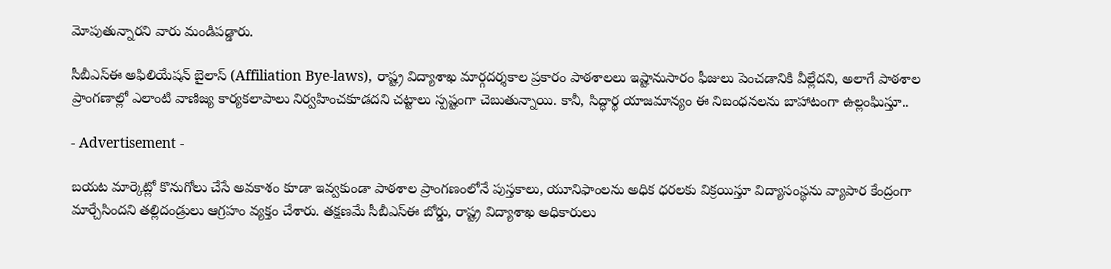మోపుతున్నారని వారు మండిపడ్డారు.

సీబీఎస్ఈ అఫిలియేషన్ బైలాస్ (Affiliation Bye-laws), రాష్ట్ర విద్యాశాఖ మార్గదర్శకాల ప్రకారం పాఠశాలలు ఇష్టానుసారం ఫీజులు పెంచడానికి వీల్లేదని, అలాగే పాఠశాల ప్రాంగణాల్లో ఎలాంటి వాణిజ్య కార్యకలాపాలు నిర్వహించకూడదని చట్టాలు స్పష్టంగా చెబుతున్నాయి. కానీ, సిద్ధార్థ యాజమాన్యం ఈ నిబంధనలను బాహాటంగా ఉల్లంఘిస్తూ..

- Advertisement -

బయట మార్కెట్లో కొనుగోలు చేసే అవకాశం కూడా ఇవ్వకుండా పాఠశాల ప్రాంగణంలోనే పుస్తకాలు, యూనిఫాంలను అధిక ధరలకు విక్రయిస్తూ విద్యాసంస్థను వ్యాపార కేంద్రంగా మార్చేసిందని తల్లిదండ్రులు ఆగ్రహం వ్యక్తం చేశారు. తక్షణమే సీబీఎస్ఈ బోర్డు, రాష్ట్ర విద్యాశాఖ అధికారులు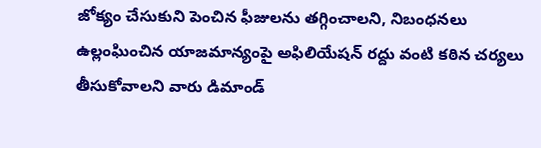జోక్యం చేసుకుని పెంచిన ఫీజులను తగ్గించాలని, నిబంధనలు ఉల్లంఘించిన యాజమాన్యంపై అఫిలియేషన్ రద్దు వంటి కఠిన చర్యలు తీసుకోవాలని వారు డిమాండ్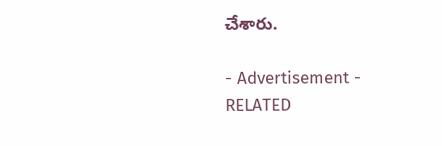చేశారు.

- Advertisement -
RELATED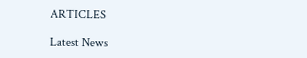ARTICLES

Latest News